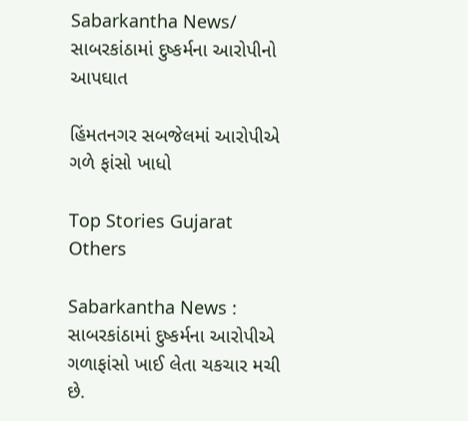Sabarkantha News/ સાબરકાંઠામાં દુષ્કર્મના આરોપીનો આપઘાત

હિંમતનગર સબજેલમાં આરોપીએ ગળે ફાંસો ખાધો

Top Stories Gujarat Others

Sabarkantha News : સાબરકાંઠામાં દુષ્કર્મના આરોપીએ ગળાફાંસો ખાઈ લેતા ચકચાર મચી છે.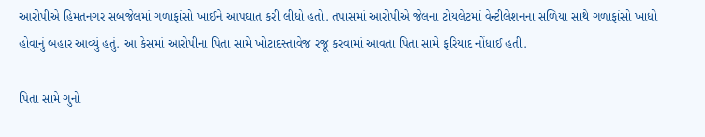આરોપીએ હિમતનગર સબજેલમાં ગળાફાંસો ખાઈને આપઘાત કરી લીધો હતો. તપાસમાં આરોપીએ જેલના ટોયલેટમાં વેન્ટીલેશનના સળિયા સાથે ગળાફાંસો ખાધો હોવાનું બહાર આવ્યું હતું. આ કેસમાં આરોપીના પિતા સામે ખોટાદસ્તાવેજ રજૂ કરવામાં આવતા પિતા સામે ફરિયાદ નોંધાઈ હતી.

પિતા સામે ગુનો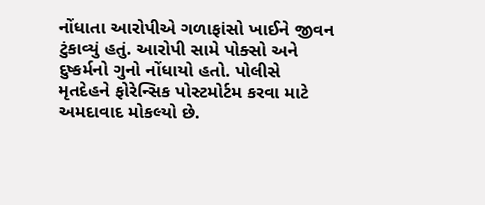નોંધાતા આરોપીએ ગળાફાંસો ખાઈને જીવન ટુંકાવ્યું હતું. આરોપી સામે પોક્સો અને દુષ્કર્મનો ગુનો નોંધાયો હતો. પોલીસે મૃતદેહને ફોરેન્સિક પોસ્ટમોર્ટમ કરવા માટે અમદાવાદ મોકલ્યો છે.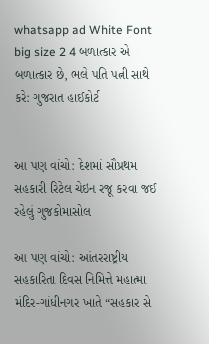whatsapp ad White Font big size 2 4 બળાત્કાર એ બળાત્કાર છે, ભલે પતિ પત્ની સાથે કરે: ગુજરાત હાઈકોર્ટ


આ પણ વાંચો: દેશમાં સૌપ્રથમ સહકારી રિટેલ ચેઇન રજૂ કરવા જઈ રહેલું ગુજકોમાસોલ

આ પણ વાંચો: આંતરરાષ્ટ્રીય સહકારિતા દિવસ નિમિત્તે મહાત્મા મંદિર-ગાંધીનગર ખાતે “સહકાર સે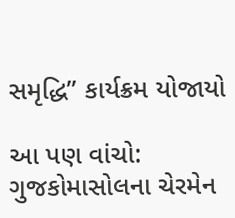સમૃદ્ધિ” કાર્યક્રમ યોજાયો

આ પણ વાંચો: ગુજકોમાસોલના ચેરમેન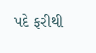પદે ફરીથી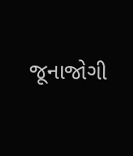જૂનાજોગી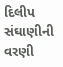દિલીપ સંઘાણીની વરણી